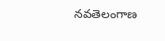నవతెలంగాణ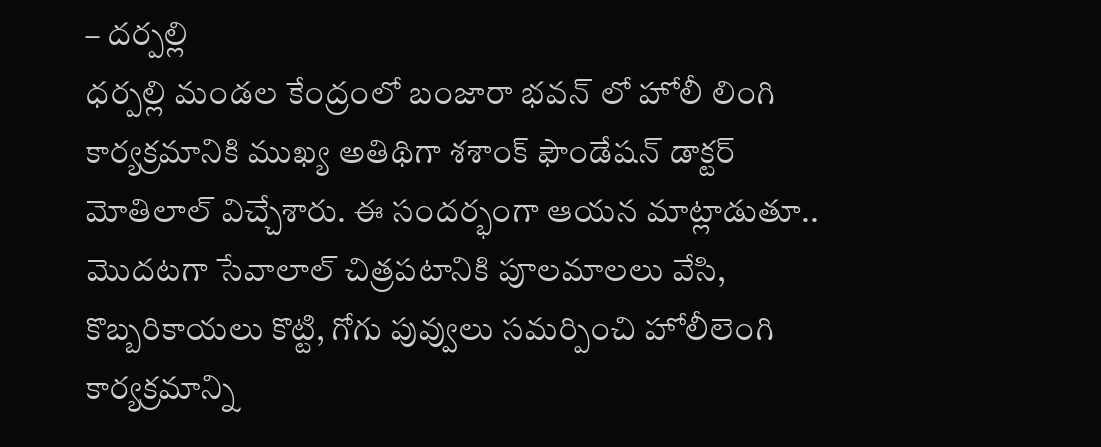– దర్పల్లి
ధర్పల్లి మండల కేంద్రంలో బంజారా భవన్ లో హోలీ లింగి కార్యక్రమానికి ముఖ్య అతిథిగా శశాంక్ ఫౌండేషన్ డాక్టర్ మోతిలాల్ విచ్చేశారు. ఈ సందర్భంగా ఆయన మాట్లాడుతూ.. మొదటగా సేవాలాల్ చిత్రపటానికి పూలమాలలు వేసి, కొబ్బరికాయలు కొట్టి, గోగు పువ్వులు సమర్పించి హోలీలెంగి కార్యక్రమాన్ని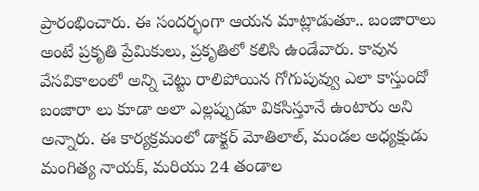ప్రారంభించారు. ఈ సందర్భంగా ఆయన మాట్లాడుతూ.. బంజారాలు అంటే ప్రకృతి ప్రేమికులు, ప్రకృతిలో కలిసి ఉండేవారు. కావున వేసవికాలంలో అన్ని చెట్టు రాలిపోయిన గోగుపువ్వు ఎలా కాస్తుందో బంజారా లు కూడా అలా ఎల్లప్పుడూ వికసిస్తూనే ఉంటారు అని అన్నారు. ఈ కార్యక్రమంలో డాక్టర్ మోతిలాల్, మండల అధ్యక్షుడు మంగిత్య నాయక్, మరియు 24 తండాల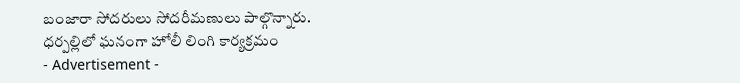బంజారా సోదరులు సోదరీమణులు పాల్గొన్నారు.
ధర్పల్లిలో ఘనంగా హోలీ లింగి కార్యక్రమం
- Advertisement -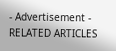- Advertisement -
RELATED ARTICLES